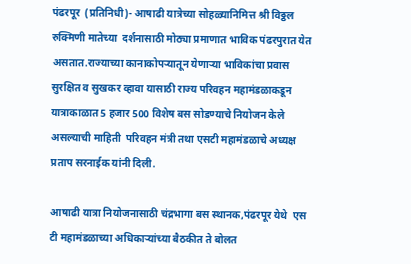पंढरपूर  (प्रतिनिधी)- आषाढी यात्रेच्या सोहळ्यानिमित्त श्री विठ्ठल रुक्मिणी मातेच्या  दर्शनासाठी मोठ्या प्रमाणात भाविक पंढरपुरात येत असतात.राज्याच्या कानाकोपऱ्यातून येणाऱ्या भाविकांचा प्रवास सुरक्षित व सुखकर व्हावा यासाठी राज्य परिवहन महामंडळाकडून  यात्राकाळात 5 हजार 500 विशेष बस सोडण्याचे नियोजन केले असल्याची माहिती  परिवहन मंत्री तथा एसटी महामंडळाचे अध्यक्ष प्रताप सरनाईक यांनी दिली.

आषाढी यात्रा नियोजनासाठी चंद्रभागा बस स्थानक,पंढरपूर येथे  एस टी महामंडळाच्या अधिकाऱ्यांच्या बैठकीत ते बोलत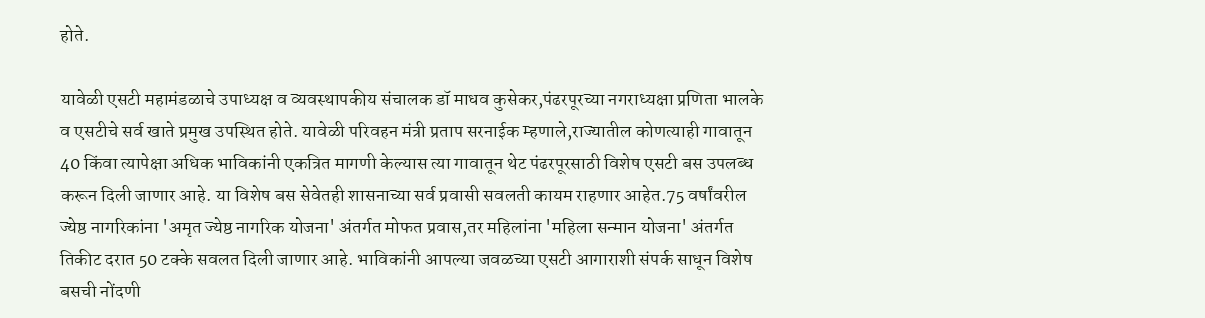होते.

यावेळी एसटी महामंडळाचे उपाध्यक्ष व व्यवस्थापकीय संचालक डॉ माधव कुसेकर,पंढरपूरच्या नगराध्यक्षा प्रणिता भालके व एसटीचे सर्व खाते प्रमुख उपस्थित होते. यावेळी परिवहन मंत्री प्रताप सरनाईक म्हणाले,राज्यातील कोणत्याही गावातून 40 किंवा त्यापेक्षा अधिक भाविकांनी एकत्रित मागणी केल्यास त्या गावातून थेट पंढरपूरसाठी विशेष एसटी बस उपलब्ध करून दिली जाणार आहे. या विशेष बस सेवेतही शासनाच्या सर्व प्रवासी सवलती कायम राहणार आहेत.75 वर्षांवरील ज्येष्ठ नागरिकांना 'अमृत ज्येष्ठ नागरिक योजना' अंतर्गत मोफत प्रवास,तर महिलांना 'महिला सन्मान योजना' अंतर्गत तिकीट दरात 50 टक्के सवलत दिली जाणार आहे. भाविकांनी आपल्या जवळच्या एसटी आगाराशी संपर्क साधून विशेष बसची नोंदणी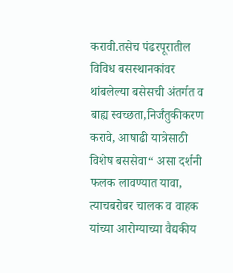करावी.तसेच पंढरपूरातील विविध बसस्थानकांवर थांबलेल्या बसेसची अंतर्गत व बाह्य स्वच्छता,निर्जंतुकीकरण करावे, आषाढी यात्रेसाठी विशेष बससेवा“ असा दर्शनी फलक लावण्यात यावा, त्याचबरोबर चालक व वाहक यांच्या आरोग्याच्या वैद्यकीय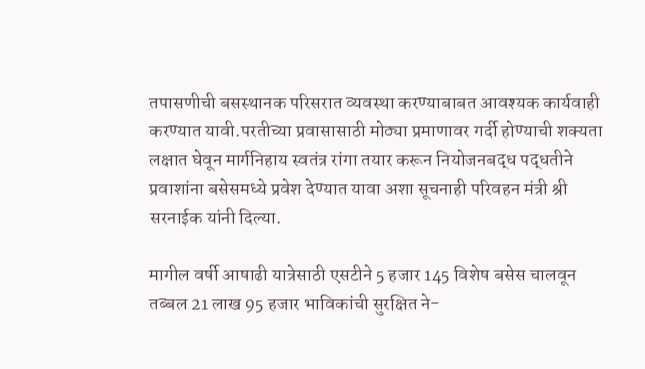तपासणीची बसस्थानक परिसरात व्यवस्था करण्याबाबत आवश्यक कार्यवाही करण्यात यावी.परतीच्या प्रवासासाठी मोठ्या प्रमाणावर गर्दी होण्याची शक्यता लक्षात घेवून मार्गनिहाय स्वतंत्र रांगा तयार करून नियोजनबद्ध पद्धतीने प्रवाशांना बसेसमध्ये प्रवेश देण्यात यावा अशा सूचनाही परिवहन मंत्री श्री सरनाईक यांनी दिल्या.

मागील वर्षी आषाढी यात्रेसाठी एसटीने 5 हजार 145 विशेष बसेस चालवून तब्बल 21 लाख 95 हजार भाविकांची सुरक्षित ने-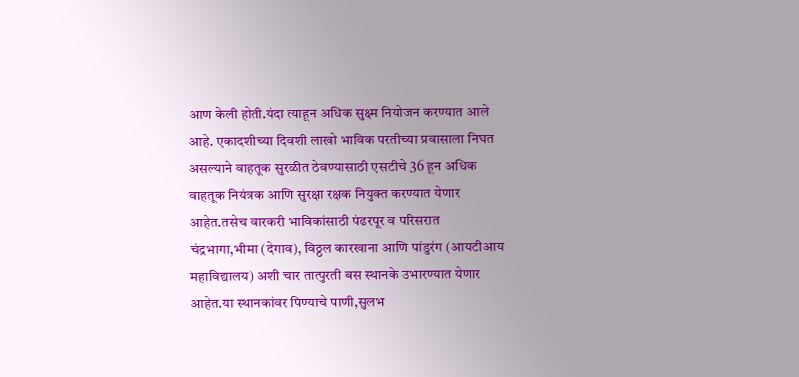आण केली होती.यंदा त्याहून अधिक सुक्ष्म नियोजन करण्यात आले आहे. एकादशीच्या दिवशी लाखो भाविक परतीच्या प्रवासाला निघत असल्याने वाहतूक सुरळीत ठेवण्यासाठी एसटीचे 36 हून अधिक वाहतूक नियंत्रक आणि सुरक्षा रक्षक नियुक्त करण्यात येणार आहेत.तसेच वारकरी भाविकांसाठी पंढरपूर व परिसरात  चंद्रभागा,भीमा (देगाव), विठ्ठल कारखाना आणि पांडुरंग (आयटीआय महाविद्यालय) अशी चार तात्पुरती बस स्थानके उभारण्यात येणार आहेत.या स्थानकांवर पिण्याचे पाणी,सुलभ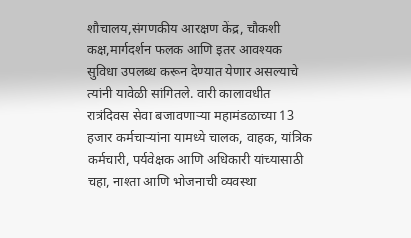शौचालय,संगणकीय आरक्षण केंद्र, चौकशी कक्ष,मार्गदर्शन फलक आणि इतर आवश्यक सुविधा उपलब्ध करून देण्यात येणार असल्याचे त्यांनी यावेळी सांगितले. वारी कालावधीत रात्रंदिवस सेवा बजावणाऱ्या महामंडळाच्या 13 हजार कर्मचाऱ्यांना यामध्ये चालक, वाहक, यांत्रिक कर्मचारी, पर्यवेक्षक आणि अधिकारी यांच्यासाठी चहा, नाश्ता आणि भोजनाची व्यवस्था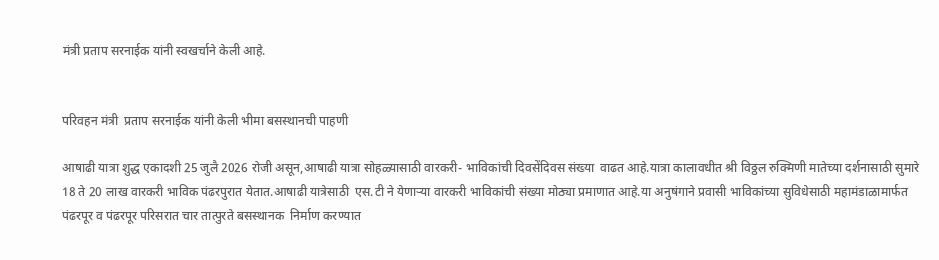मंत्री प्रताप सरनाईक यांनी स्वखर्चाने केली आहे.


परिवहन मंत्री  प्रताप सरनाईक यांनी केली भीमा बसस्थानची पाहणी

आषाढी यात्रा शुद्ध एकादशी 25 जुलै 2026 रोजी असून,आषाढी यात्रा सोहळ्यासाठी वारकरी- भाविकांची दिवसेंदिवस संख्या  वाढत आहे.यात्रा कालावधीत श्री विठ्ठल रुक्मिणी मातेच्या दर्शनासाठी सुमारे 18 ते 20 लाख वारकरी भाविक पंढरपुरात येतात.आषाढी यात्रेसाठी  एस.टी ने येणाऱ्या वारकरी भाविकांची संख्या मोठ्या प्रमाणात आहे.या अनुषंगाने प्रवासी भाविकांच्या सुविधेसाठी महामंडाळामार्फत पंढरपूर व पंढरपूर परिसरात चार तात्पुरते बसस्थानक  निर्माण करण्यात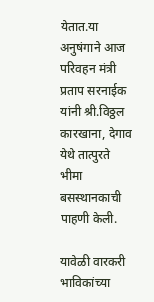येतात.या अनुषंगाने आज परिवहन मंत्री  प्रताप सरनाईक यांनी श्री.विठ्ठल कारखाना, देगाव येथे तात्पुरते भीमा बसस्थानकाची पाहणी केली.

यावेळी वारकरी भाविकांच्या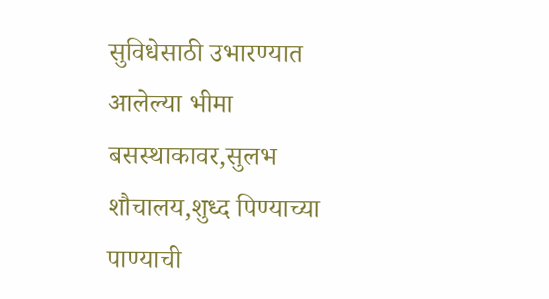सुविधेसाठी उभारण्यात आलेल्या भीमा बसस्थाकावर,सुलभ शौचालय,शुध्द पिण्याच्या पाण्याची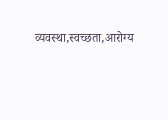व्यवस्था,स्वच्छता,आरोग्य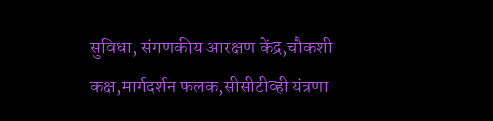सुविधा, संगणकीय आरक्षण केंद्र,चौकशी कक्ष,मार्गदर्शन फलक,सीसीटीव्ही यंत्रणा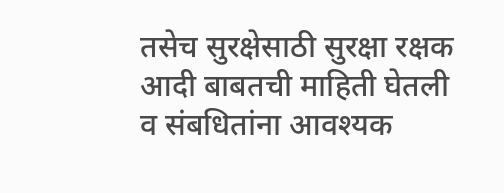तसेच सुरक्षेसाठी सुरक्षा रक्षक आदी बाबतची माहिती घेतली व संबधितांना आवश्यक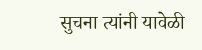सुचना त्यांनी यावेळी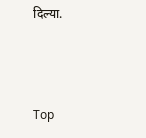दिल्या.



Top